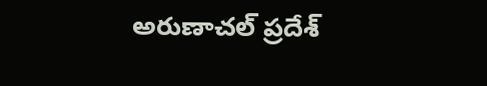అరుణాచల్ ప్రదేశ్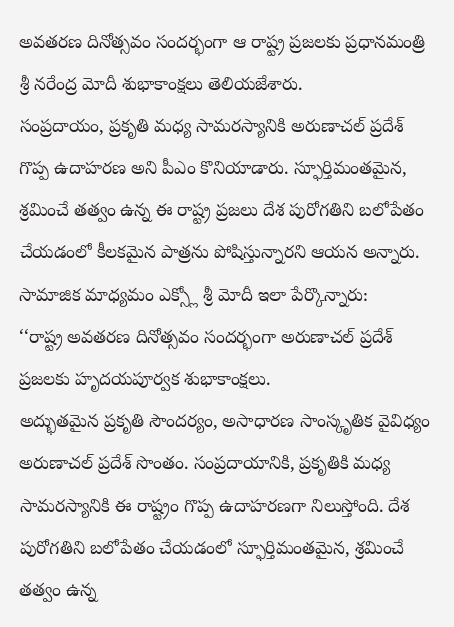అవతరణ దినోత్సవం సందర్భంగా ఆ రాష్ట్ర ప్రజలకు ప్రధానమంత్రి శ్రీ నరేంద్ర మోదీ శుభాకాంక్షలు తెలియజేశారు.
సంప్రదాయం, ప్రకృతి మధ్య సామరస్యానికి అరుణాచల్ ప్రదేశ్ గొప్ప ఉదాహరణ అని పీఎం కొనియాడారు. స్ఫూర్తిమంతమైన, శ్రమించే తత్వం ఉన్న ఈ రాష్ట్ర ప్రజలు దేశ పురోగతిని బలోపేతం చేయడంలో కీలకమైన పాత్రను పోషిస్తున్నారని ఆయన అన్నారు.
సామాజిక మాధ్యమం ఎక్స్లో శ్రీ మోదీ ఇలా పేర్కొన్నారు:
‘‘రాష్ట్ర అవతరణ దినోత్సవం సందర్భంగా అరుణాచల్ ప్రదేశ్ ప్రజలకు హృదయపూర్వక శుభాకాంక్షలు.
అద్భుతమైన ప్రకృతి సౌందర్యం, అసాధారణ సాంస్కృతిక వైవిధ్యం అరుణాచల్ ప్రదేశ్ సొంతం. సంప్రదాయానికి, ప్రకృతికి మధ్య సామరస్యానికి ఈ రాష్ట్రం గొప్ప ఉదాహరణగా నిలుస్తోంది. దేశ పురోగతిని బలోపేతం చేయడంలో స్ఫూర్తిమంతమైన, శ్రమించే తత్వం ఉన్న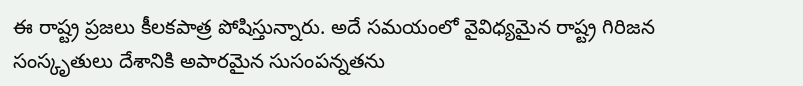ఈ రాష్ట్ర ప్రజలు కీలకపాత్ర పోషిస్తున్నారు. అదే సమయంలో వైవిధ్యమైన రాష్ట్ర గిరిజన సంస్కృతులు దేశానికి అపారమైన సుసంపన్నతను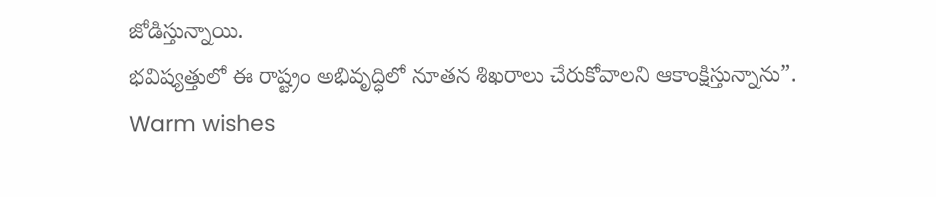జోడిస్తున్నాయి.
భవిష్యత్తులో ఈ రాష్ట్రం అభివృద్ధిలో నూతన శిఖరాలు చేరుకోవాలని ఆకాంక్షిస్తున్నాను”.
Warm wishes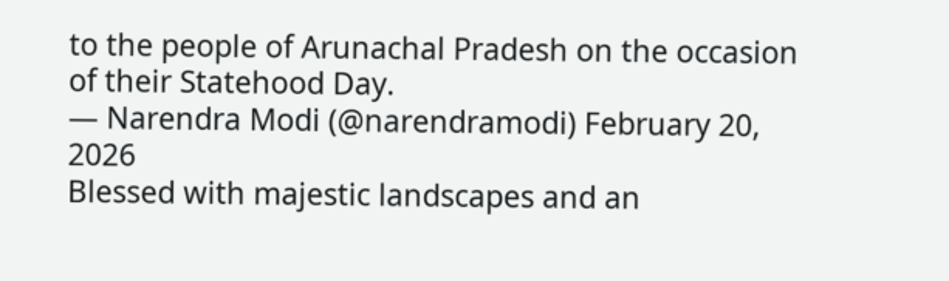to the people of Arunachal Pradesh on the occasion of their Statehood Day.
— Narendra Modi (@narendramodi) February 20, 2026
Blessed with majestic landscapes and an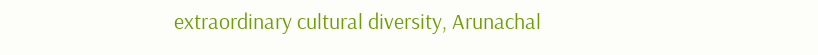extraordinary cultural diversity, Arunachal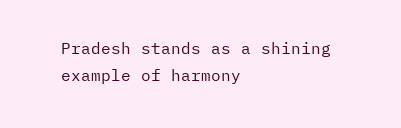Pradesh stands as a shining example of harmony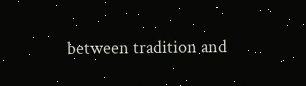between tradition and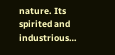nature. Its spirited and industrious…